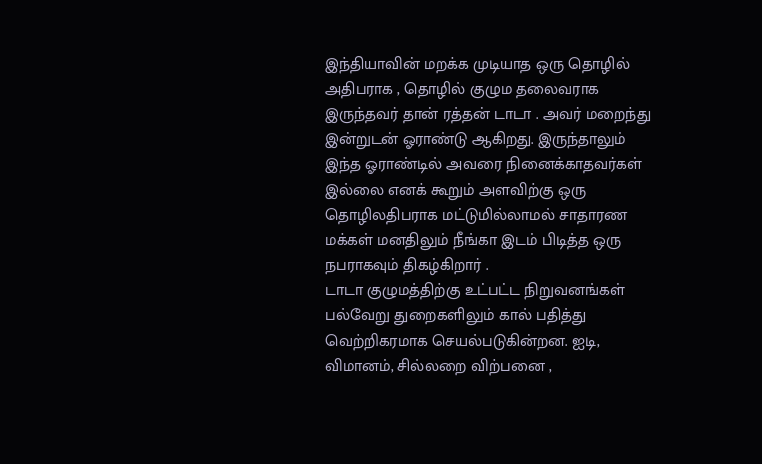இந்தியாவின் மறக்க முடியாத ஒரு தொழில் அதிபராக , தொழில் குழும தலைவராக இருந்தவர் தான் ரத்தன் டாடா . அவர் மறைந்து இன்றுடன் ஓராண்டு ஆகிறது. இருந்தாலும் இந்த ஓராண்டில் அவரை நினைக்காதவர்கள் இல்லை எனக் கூறும் அளவிற்கு ஒரு தொழிலதிபராக மட்டுமில்லாமல் சாதாரண மக்கள் மனதிலும் நீங்கா இடம் பிடித்த ஒரு நபராகவும் திகழ்கிறார் .
டாடா குழுமத்திற்கு உட்பட்ட நிறுவனங்கள் பல்வேறு துறைகளிலும் கால் பதித்து வெற்றிகரமாக செயல்படுகின்றன. ஐடி, விமானம், சில்லறை விற்பனை ,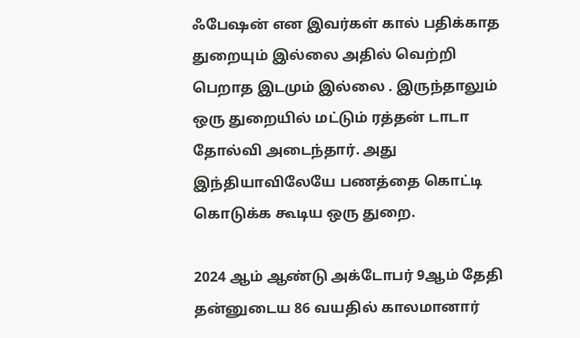ஃபேஷன் என இவர்கள் கால் பதிக்காத துறையும் இல்லை அதில் வெற்றி பெறாத இடமும் இல்லை . இருந்தாலும் ஒரு துறையில் மட்டும் ரத்தன் டாடா தோல்வி அடைந்தார். அது இந்தியாவிலேயே பணத்தை கொட்டி கொடுக்க கூடிய ஒரு துறை.

2024 ஆம் ஆண்டு அக்டோபர் 9ஆம் தேதி தன்னுடைய 86 வயதில் காலமானார்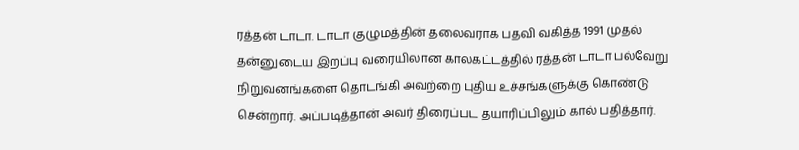ரத்தன் டாடா. டாடா குழுமத்தின் தலைவராக பதவி வகித்த 1991 முதல் தன்னுடைய இறப்பு வரையிலான காலகட்டத்தில் ரத்தன் டாடா பல்வேறு நிறுவனங்களை தொடங்கி அவற்றை புதிய உச்சங்களுக்கு கொண்டு சென்றார். அப்படித்தான் அவர் திரைப்பட தயாரிப்பிலும் கால் பதித்தார்.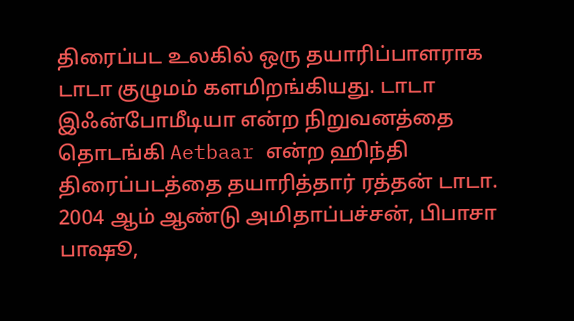திரைப்பட உலகில் ஒரு தயாரிப்பாளராக டாடா குழுமம் களமிறங்கியது. டாடா இஃன்போமீடியா என்ற நிறுவனத்தை தொடங்கி Aetbaar என்ற ஹிந்தி திரைப்படத்தை தயாரித்தார் ரத்தன் டாடா. 2004 ஆம் ஆண்டு அமிதாப்பச்சன், பிபாசா பாஷூ,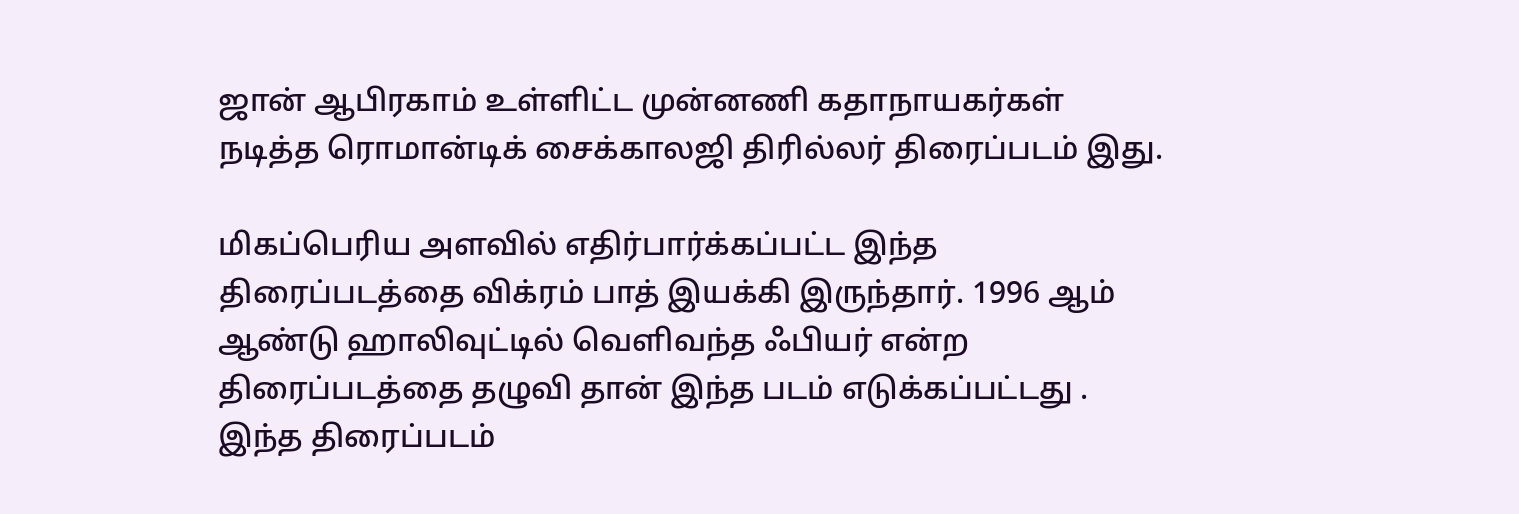ஜான் ஆபிரகாம் உள்ளிட்ட முன்னணி கதாநாயகர்கள் நடித்த ரொமான்டிக் சைக்காலஜி திரில்லர் திரைப்படம் இது.

மிகப்பெரிய அளவில் எதிர்பார்க்கப்பட்ட இந்த திரைப்படத்தை விக்ரம் பாத் இயக்கி இருந்தார். 1996 ஆம் ஆண்டு ஹாலிவுட்டில் வெளிவந்த ஃபியர் என்ற திரைப்படத்தை தழுவி தான் இந்த படம் எடுக்கப்பட்டது . இந்த திரைப்படம்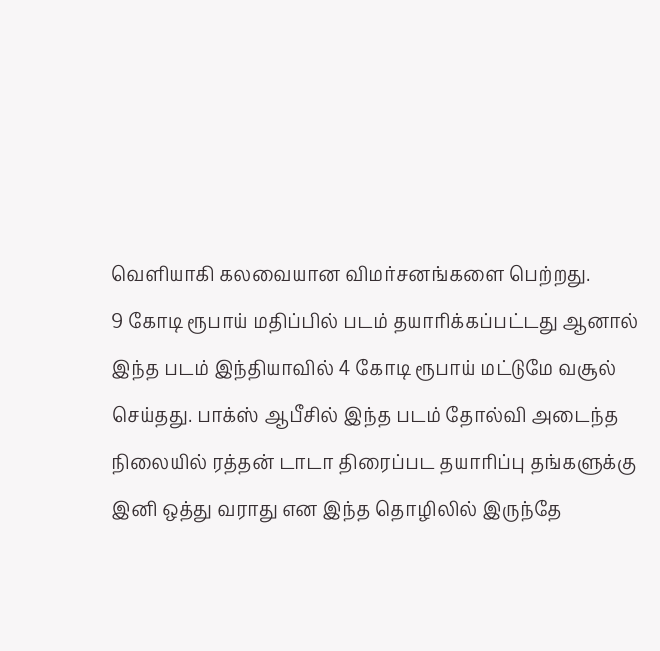வெளியாகி கலவையான விமர்சனங்களை பெற்றது.
9 கோடி ரூபாய் மதிப்பில் படம் தயாரிக்கப்பட்டது ஆனால் இந்த படம் இந்தியாவில் 4 கோடி ரூபாய் மட்டுமே வசூல் செய்தது. பாக்ஸ் ஆபீசில் இந்த படம் தோல்வி அடைந்த நிலையில் ரத்தன் டாடா திரைப்பட தயாரிப்பு தங்களுக்கு இனி ஒத்து வராது என இந்த தொழிலில் இருந்தே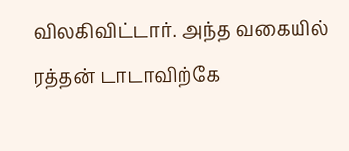விலகிவிட்டார். அந்த வகையில் ரத்தன் டாடாவிற்கே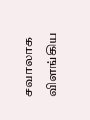சவாலாக விளங்கிய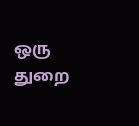ஒரு துறை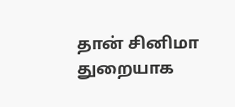தான் சினிமா துறையாக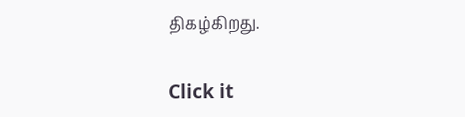திகழ்கிறது.


Click it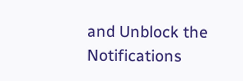and Unblock the Notifications